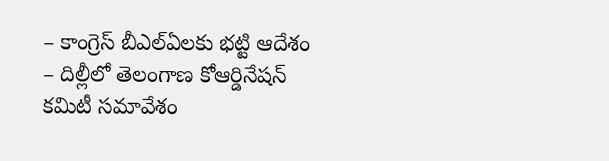– కాంగ్రెస్ బీఎల్ఏలకు భట్టి ఆదేశం
– దిల్లీలో తెలంగాణ కోఆర్డినేషన్ కమిటీ సమావేశం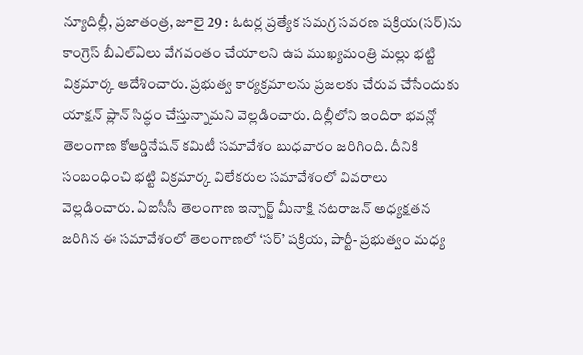న్యూదిల్లీ, ప్రజాతంత్ర, జూలై 29 : ఓటర్ల ప్రత్యేక సమగ్ర సవరణ పక్రియ(సర్)ను కాంగ్రెస్ బీఎల్ఏలు వేగవంతం చేయాలని ఉప ముఖ్యమంత్రి మల్లు భట్టి విక్రమార్క ఆదేశించారు. ప్రభుత్వ కార్యక్రమాలను ప్రజలకు చేరువ చేసేందుకు యాక్షన్ ప్లాన్ సిద్ధం చేస్తున్నామని వెల్లడించారు. దిల్లీలోని ఇందిరా భవన్లో తెలంగాణ కోఆర్డినేషన్ కమిటీ సమావేశం బుధవారం జరిగింది. దీనికి సంబంధించి భట్టి విక్రమార్క విలేకరుల సమావేశంలో వివరాలు వెల్లడించారు. ఏఐసీసీ తెలంగాణ ఇన్చార్జ్ మీనాక్షి నటరాజన్ అధ్యక్షతన జరిగిన ఈ సమావేశంలో తెలంగాణలో ‘సర్’ పక్రియ, పార్టీ- ప్రభుత్వం మధ్య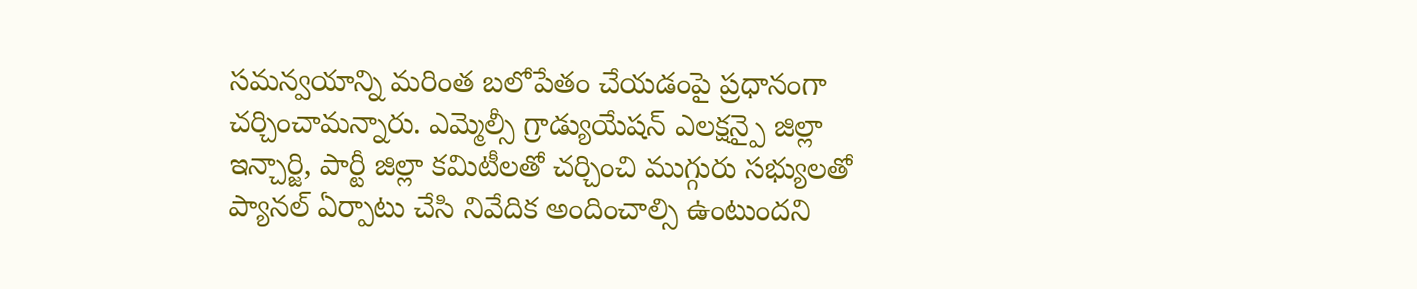సమన్వయాన్ని మరింత బలోపేతం చేయడంపై ప్రధానంగా చర్చించామన్నారు. ఎమ్మెల్సీ గ్రాడ్యుయేషన్ ఎలక్షన్పై జిల్లా ఇన్చార్జి, పార్టీ జిల్లా కమిటీలతో చర్చించి ముగ్గురు సభ్యులతో ప్యానల్ ఏర్పాటు చేసి నివేదిక అందించాల్సి ఉంటుందని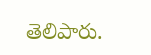తెలిపారు.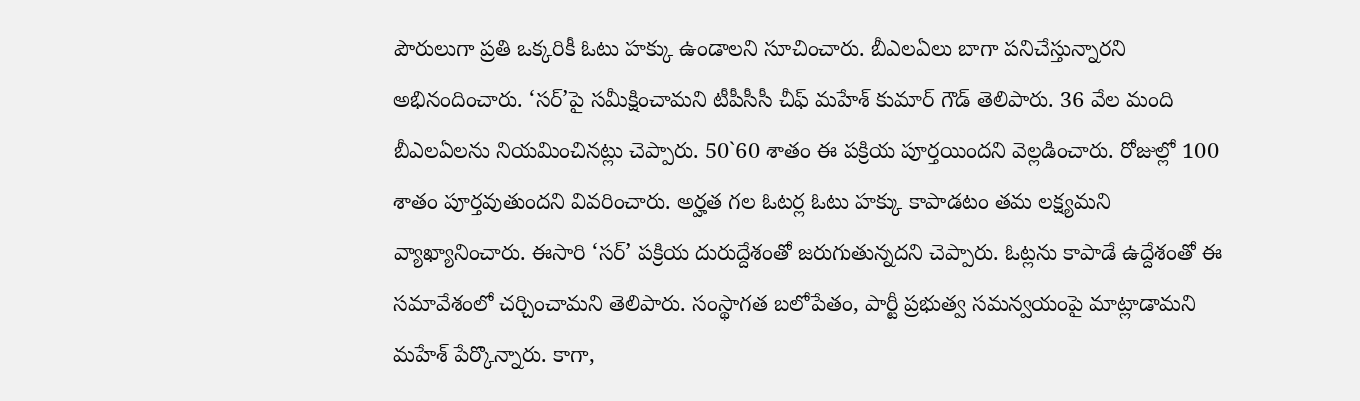పౌరులుగా ప్రతి ఒక్కరికీ ఓటు హక్కు ఉండాలని సూచించారు. బీఎలఏలు బాగా పనిచేస్తున్నారని అభినందించారు. ‘సర్’పై సమీక్షించామని టీపీసీసీ చీఫ్ మహేశ్ కుమార్ గౌడ్ తెలిపారు. 36 వేల మంది బీఎలఏలను నియమించినట్లు చెప్పారు. 50`60 శాతం ఈ పక్రియ పూర్తయిందని వెల్లడించారు. రోజుల్లో 100 శాతం పూర్తవుతుందని వివరించారు. అర్హత గల ఓటర్ల ఓటు హక్కు కాపాడటం తమ లక్ష్యమని వ్యాఖ్యానించారు. ఈసారి ‘సర్’ పక్రియ దురుద్దేశంతో జరుగుతున్నదని చెప్పారు. ఓట్లను కాపాడే ఉద్దేశంతో ఈ సమావేశంలో చర్చించామని తెలిపారు. సంస్థాగత బలోపేతం, పార్టీ ప్రభుత్వ సమన్వయంపై మాట్లాడామని మహేశ్ పేర్కొన్నారు. కాగా,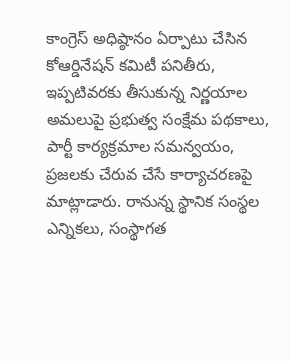కాంగ్రెస్ అధిష్ఠానం ఏర్పాటు చేసిన కోఆర్డినేషన్ కమిటీ పనితీరు, ఇప్పటివరకు తీసుకున్న నిర్ణయాల అమలుపై ప్రభుత్వ సంక్షేమ పథకాలు, పార్టీ కార్యక్రమాల సమన్వయం, ప్రజలకు చేరువ చేసే కార్యాచరణపై మాట్లాడారు. రానున్న స్థానిక సంస్థల ఎన్నికలు, సంస్థాగత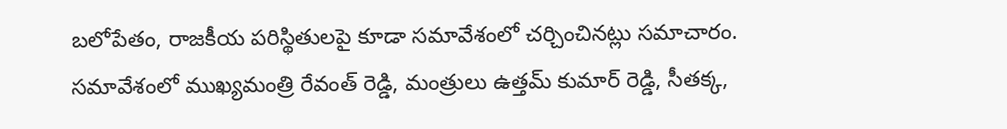బలోపేతం, రాజకీయ పరిస్థితులపై కూడా సమావేశంలో చర్చించినట్లు సమాచారం. సమావేశంలో ముఖ్యమంత్రి రేవంత్ రెడ్డి, మంత్రులు ఉత్తమ్ కుమార్ రెడ్డి, సీతక్క,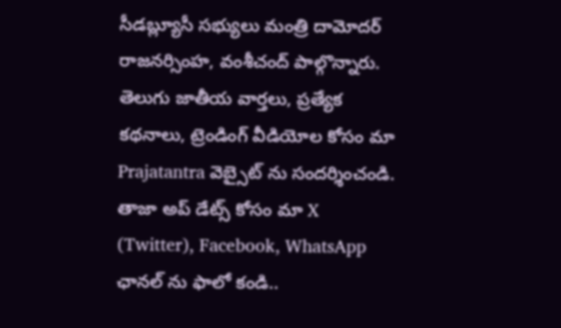సీడబ్ల్యూసీ సభ్యులు మంత్రి దామోదర్ రాజనర్సింహ, వంశీచంద్ పాల్గొన్నారు.
తెలుగు జాతీయ వార్తలు, ప్రత్యేక కథనాలు, ట్రెండింగ్ వీడియోల కోసం మా Prajatantra వెబ్సైట్ ను సందర్శించండి. తాజా అప్ డేట్స్ కోసం మా X (Twitter), Facebook, WhatsApp ఛానల్ ను ఫాలో కండి..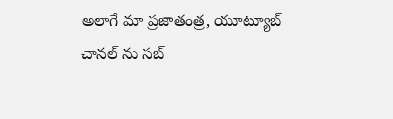అలాగే మా ప్రజాతంత్ర, యూట్యూబ్ చానల్ ను సబ్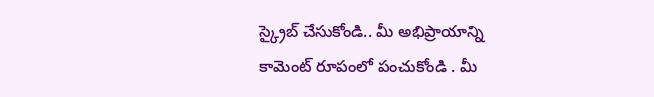స్క్రైబ్ చేసుకోండి.. మీ అభిప్రాయాన్ని కామెంట్ రూపంలో పంచుకోండి . మీ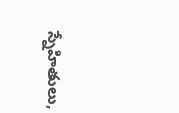స్నేహితులు,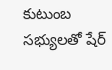కుటుంబ సభ్యులతో షేర్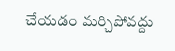చేయడం మర్చిపోవద్దు